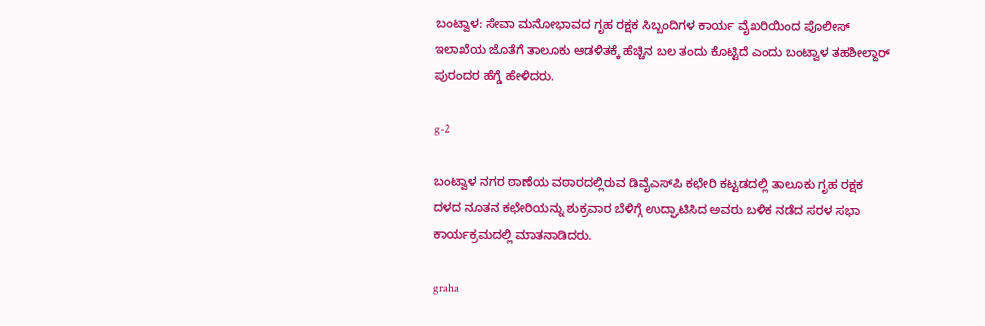ಬಂಟ್ವಾಳ: ಸೇವಾ ಮನೋಭಾವದ ಗೃಹ ರಕ್ಷಕ ಸಿಬ್ಬಂದಿಗಳ ಕಾರ್ಯ ವೈಖರಿಯಿಂದ ಪೊಲೀಸ್ ಇಲಾಖೆಯ ಜೊತೆಗೆ ತಾಲೂಕು ಆಡಳಿತಕ್ಕೆ ಹೆಚ್ಚಿನ ಬಲ ತಂದು ಕೊಟ್ಟಿದೆ ಎಂದು ಬಂಟ್ವಾಳ ತಹಶೀಲ್ದಾರ್ ಪುರಂದರ ಹೆಗ್ಡೆ ಹೇಳಿದರು.

g-2

ಬಂಟ್ವಾಳ ನಗರ ಠಾಣೆಯ ವಠಾರದಲ್ಲಿರುವ ಡಿವೈಎಸ್‍ಪಿ ಕಛೇರಿ ಕಟ್ಟಡದಲ್ಲಿ ತಾಲೂಕು ಗೃಹ ರಕ್ಷಕ ದಳದ ನೂತನ ಕಛೇರಿಯನ್ನು ಶುಕ್ರವಾರ ಬೆಳಿಗ್ಗೆ ಉದ್ಘಾಟಿಸಿದ ಅವರು ಬಳಿಕ ನಡೆದ ಸರಳ ಸಭಾ ಕಾರ್ಯಕ್ರಮದಲ್ಲಿ ಮಾತನಾಡಿದರು.

graha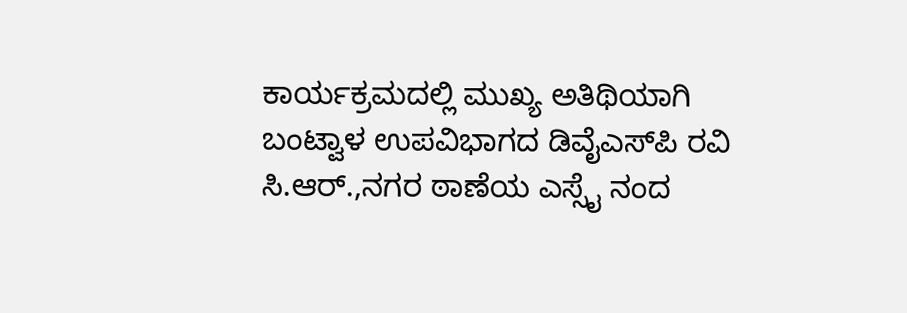ಕಾರ್ಯಕ್ರಮದಲ್ಲಿ ಮುಖ್ಯ ಅತಿಥಿಯಾಗಿ ಬಂಟ್ವಾಳ ಉಪವಿಭಾಗದ ಡಿವೈಎಸ್‍ಪಿ ರವಿ ಸಿ.ಆರ್.,ನಗರ ಠಾಣೆಯ ಎಸ್ಸೈ ನಂದ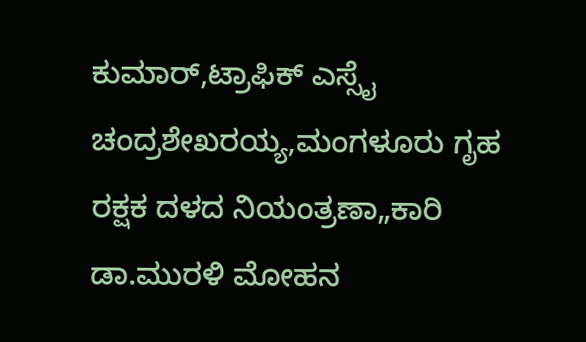ಕುಮಾರ್,ಟ್ರಾಫಿಕ್ ಎಸ್ಸೈ ಚಂದ್ರಶೇಖರಯ್ಯ,ಮಂಗಳೂರು ಗೃಹ ರಕ್ಷಕ ದಳದ ನಿಯಂತ್ರಣಾ„ಕಾರಿ ಡಾ.ಮುರಳಿ ಮೋಹನ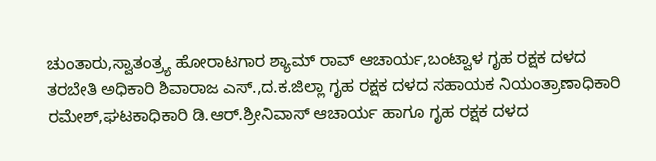ಚುಂತಾರು,ಸ್ವಾತಂತ್ರ್ಯ ಹೋರಾಟಗಾರ ಶ್ಯಾಮ್ ರಾವ್ ಆಚಾರ್ಯ,ಬಂಟ್ವಾಳ ಗೃಹ ರಕ್ಷಕ ದಳದ ತರಬೇತಿ ಅಧಿಕಾರಿ ಶಿವಾರಾಜ ಎಸ್.,ದ.ಕ.ಜಿಲ್ಲಾ ಗೃಹ ರಕ್ಷಕ ದಳದ ಸಹಾಯಕ ನಿಯಂತ್ರಾಣಾಧಿಕಾರಿ ರಮೇಶ್,ಘಟಕಾಧಿಕಾರಿ ಡಿ.ಆರ್.ಶ್ರೀನಿವಾಸ್ ಆಚಾರ್ಯ ಹಾಗೂ ಗೃಹ ರಕ್ಷಕ ದಳದ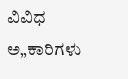ವಿವಿಧ ಅ„ಕಾರಿಗಳು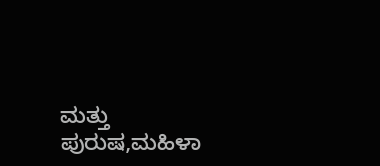ಮತ್ತು ಪುರುಷ,ಮಹಿಳಾ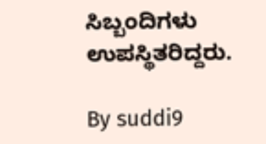ಸಿಬ್ಬಂದಿಗಳು ಉಪಸ್ಥಿತರಿದ್ದರು.

By suddi9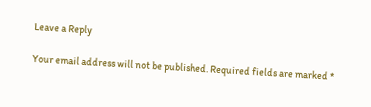Leave a Reply

Your email address will not be published. Required fields are marked *